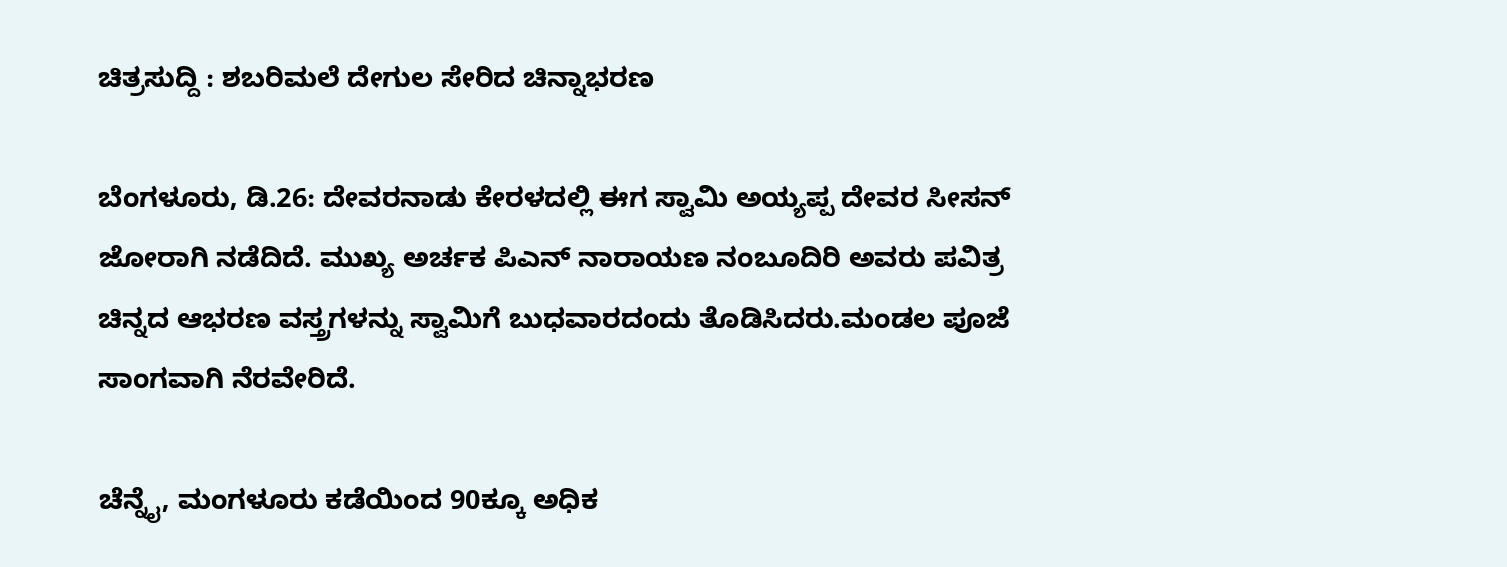ಚಿತ್ರಸುದ್ದಿ : ಶಬರಿಮಲೆ ದೇಗುಲ ಸೇರಿದ ಚಿನ್ನಾಭರಣ

ಬೆಂಗಳೂರು, ಡಿ.26: ದೇವರನಾಡು ಕೇರಳದಲ್ಲಿ ಈಗ ಸ್ವಾಮಿ ಅಯ್ಯಪ್ಪ ದೇವರ ಸೀಸನ್ ಜೋರಾಗಿ ನಡೆದಿದೆ. ಮುಖ್ಯ ಅರ್ಚಕ ಪಿಎನ್ ನಾರಾಯಣ ನಂಬೂದಿರಿ ಅವರು ಪವಿತ್ರ ಚಿನ್ನದ ಆಭರಣ ವಸ್ತ್ರಗಳನ್ನು ಸ್ವಾಮಿಗೆ ಬುಧವಾರದಂದು ತೊಡಿಸಿದರು.ಮಂಡಲ ಪೂಜೆ ಸಾಂಗವಾಗಿ ನೆರವೇರಿದೆ.

ಚೆನ್ನೈ, ಮಂಗಳೂರು ಕಡೆಯಿಂದ 90ಕ್ಕೂ ಅಧಿಕ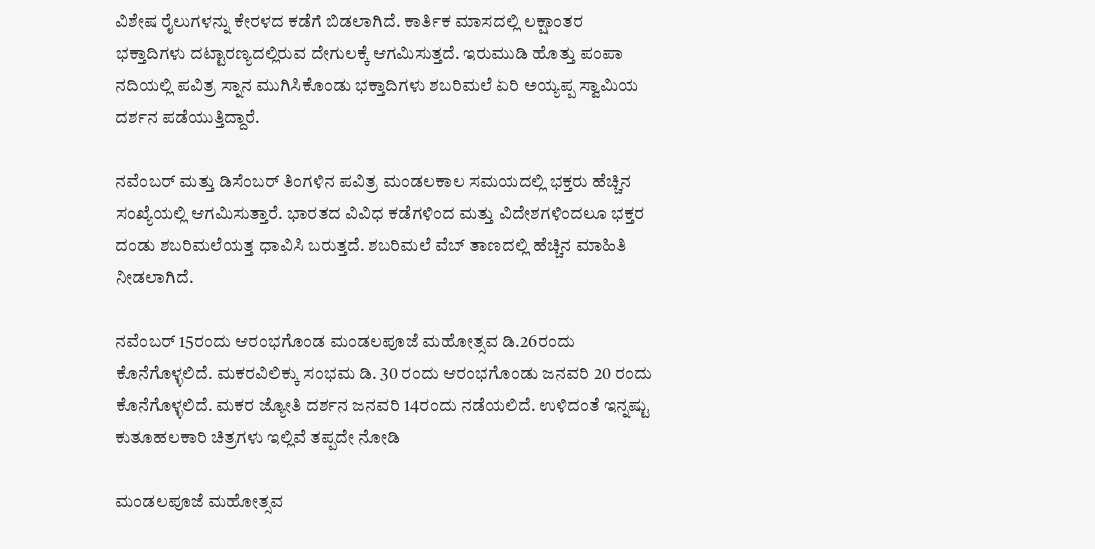ವಿಶೇಷ ರೈಲುಗಳನ್ನು ಕೇರಳದ ಕಡೆಗೆ ಬಿಡಲಾಗಿದೆ. ಕಾರ್ತಿಕ ಮಾಸದಲ್ಲಿ ಲಕ್ಷಾಂತರ ಭಕ್ತಾದಿಗಳು ದಟ್ಟಾರಣ್ಯದಲ್ಲಿರುವ ದೇಗುಲಕ್ಕೆ ಆಗಮಿಸುತ್ತದೆ. ಇರುಮುಡಿ ಹೊತ್ತು ಪಂಪಾ ನದಿಯಲ್ಲಿ ಪವಿತ್ರ ಸ್ನಾನ ಮುಗಿಸಿಕೊಂಡು ಭಕ್ತಾದಿಗಳು ಶಬರಿಮಲೆ ಏರಿ ಅಯ್ಯಪ್ಪ ಸ್ವಾಮಿಯ ದರ್ಶನ ಪಡೆಯುತ್ತಿದ್ದಾರೆ.

ನವೆಂಬರ್ ಮತ್ತು ಡಿಸೆಂಬರ್ ತಿಂಗಳಿನ ಪವಿತ್ರ ಮಂಡಲಕಾಲ ಸಮಯದಲ್ಲಿ ಭಕ್ತರು ಹೆಚ್ಚಿನ ಸಂಖ್ಯೆಯಲ್ಲಿ ಆಗಮಿಸುತ್ತಾರೆ. ಭಾರತದ ವಿವಿಧ ಕಡೆಗಳಿಂದ ಮತ್ತು ವಿದೇಶಗಳಿಂದಲೂ ಭಕ್ತರ ದಂಡು ಶಬರಿಮಲೆಯತ್ತ ಧಾವಿಸಿ ಬರುತ್ತದೆ. ಶಬರಿಮಲೆ ವೆಬ್ ತಾಣದಲ್ಲಿ ಹೆಚ್ಚಿನ ಮಾಹಿತಿ ನೀಡಲಾಗಿದೆ.

ನವೆಂಬರ್ 15ರಂದು ಆರಂಭಗೊಂಡ ಮಂಡಲಪೂಜೆ ಮಹೋತ್ಸವ ಡಿ.26ರಂದು ಕೊನೆಗೊಳ್ಳಲಿದೆ. ಮಕರವಿಲಿಕ್ಕು ಸಂಭಮ ಡಿ. 30 ರಂದು ಆರಂಭಗೊಂಡು ಜನವರಿ 20 ರಂದು ಕೊನೆಗೊಳ್ಳಲಿದೆ. ಮಕರ ಜ್ಯೋತಿ ದರ್ಶನ ಜನವರಿ 14ರಂದು ನಡೆಯಲಿದೆ. ಉಳಿದಂತೆ ಇನ್ನಷ್ಟು ಕುತೂಹಲಕಾರಿ ಚಿತ್ರಗಳು ಇಲ್ಲಿವೆ ತಪ್ಪದೇ ನೋಡಿ

ಮಂಡಲಪೂಜೆ ಮಹೋತ್ಸವ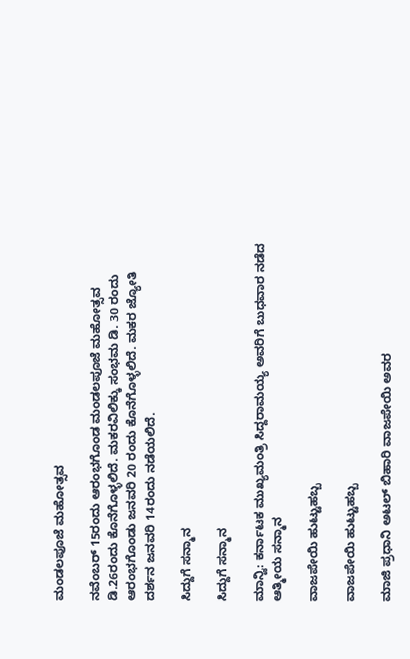ಮಂಡಲಪೂಜೆ ಮಹೋತ್ಸವ

ನವೆಂಬರ್ 15ರಂದು ಆರಂಭಗೊಂಡ ಮಂಡಲಪೂಜೆ ಮಹೋತ್ಸವ ಡಿ.26ರಂದು ಕೊನೆಗೊಳ್ಳಲಿದೆ. ಮಕರವಿಲಿಕ್ಕು ಸಂಭಮ ಡಿ. 30 ರಂದು ಆರಂಭಗೊಂಡು ಜನವರಿ 20 ರಂದು ಕೊನೆಗೊಳ್ಳಲಿದೆ. ಮಕರ ಜ್ಯೋತಿ ದರ್ಶನ ಜನವರಿ 14ರಂದು ನಡೆಯಲಿದೆ.

ಸಿದ್ದುಗೆ ಸನ್ಮಾನ

ಸಿದ್ದುಗೆ ಸನ್ಮಾನ

ಮಾನ್ವಿ: ಕರ್ನಾಟಕ ಮುಖ್ಯಮಂತ್ರಿ ಸಿದ್ದರಾಮಯ್ಯ ಅವರಿಗೆ ಬುಧವಾರ ನಡೆದ ಆತ್ಮೀಯ ಸನ್ಮಾನ

ವಾಜಪೇಯಿ ಹುಟ್ಟುಹಬ್ಬ

ವಾಜಪೇಯಿ ಹುಟ್ಟುಹಬ್ಬ

ಮಾಜಿ ಪ್ರಧಾನಿ ಅಟಲ್ ಬಿಹಾರಿ ವಾಜಪೇಯಿ ಅವರ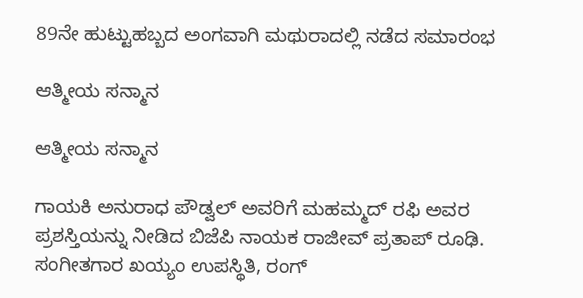89ನೇ ಹುಟ್ಟುಹಬ್ಬದ ಅಂಗವಾಗಿ ಮಥುರಾದಲ್ಲಿ ನಡೆದ ಸಮಾರಂಭ

ಆತ್ಮೀಯ ಸನ್ಮಾನ

ಆತ್ಮೀಯ ಸನ್ಮಾನ

ಗಾಯಕಿ ಅನುರಾಧ ಪೌಡ್ವಲ್ ಅವರಿಗೆ ಮಹಮ್ಮದ್ ರಫಿ ಅವರ ಪ್ರಶಸ್ತಿಯನ್ನು ನೀಡಿದ ಬಿಜೆಪಿ ನಾಯಕ ರಾಜೀವ್ ಪ್ರತಾಪ್ ರೂಢಿ. ಸಂಗೀತಗಾರ ಖಯ್ಯಂ ಉಪಸ್ಥಿತಿ, ರಂಗ್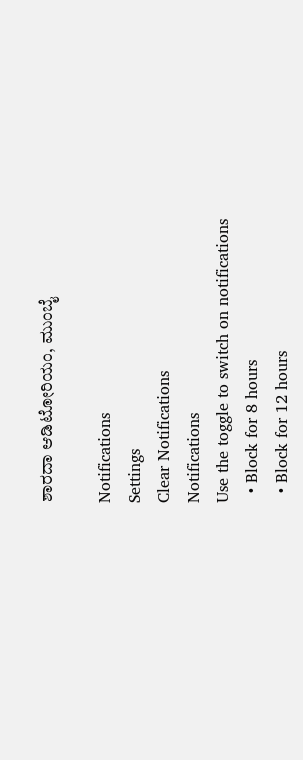ಶಾರದಾ ಆಡಿಟೋರಿಯಂ, ಮುಂಬೈ

Notifications
Settings
Clear Notifications
Notifications
Use the toggle to switch on notifications
  • Block for 8 hours
  • Block for 12 hours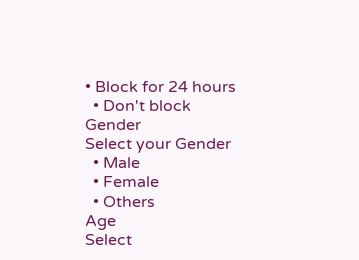• Block for 24 hours
  • Don't block
Gender
Select your Gender
  • Male
  • Female
  • Others
Age
Select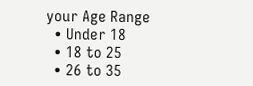your Age Range
  • Under 18
  • 18 to 25
  • 26 to 35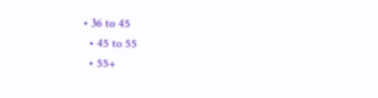• 36 to 45
  • 45 to 55
  • 55+